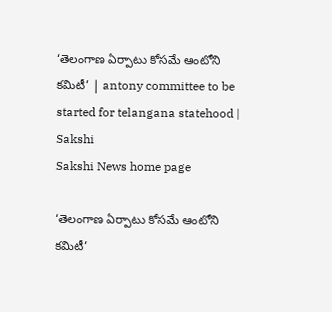‘తెలంగాణ ఏర్పాటు కోసమే ఆంటోని కమిటీ’ | antony committee to be started for telangana statehood | Sakshi
Sakshi News home page

‘తెలంగాణ ఏర్పాటు కోసమే ఆంటోని కమిటీ’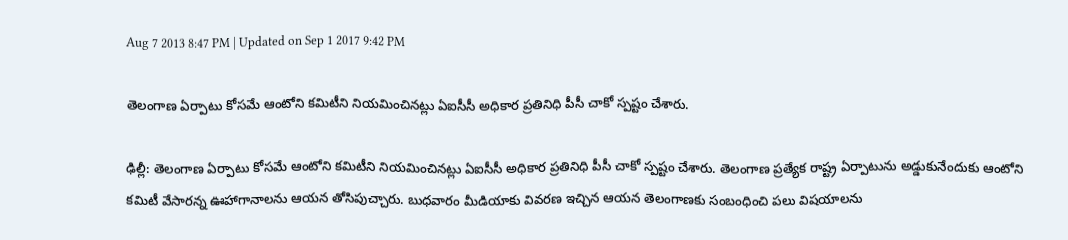Aug 7 2013 8:47 PM | Updated on Sep 1 2017 9:42 PM

తెలంగాణ ఏర్పాటు కోసమే ఆంటోని కమిటీని నియమించినట్లు ఏఐసీసీ అధికార ప్రతినిధి పీసీ చాకో స్పష్టం చేశారు.

ఢిల్లీ: తెలంగాణ ఏర్పాటు కోసమే ఆంటోని కమిటీని నియమించినట్లు ఏఐసీసీ అధికార ప్రతినిధి పీసీ చాకో స్పష్టం చేశారు. తెలంగాణ ప్రత్యేక రాష్ట్ర ఏర్పాటును అడ్డుకునేందుకు ఆంటోని కమిటీ వేసారన్న ఊహాగానాలను ఆయన తోసిపుచ్చారు. బుధవారం మీడియాకు వివరణ ఇచ్చిన ఆయన తెలంగాణకు సంబంధించి పలు విషయాలను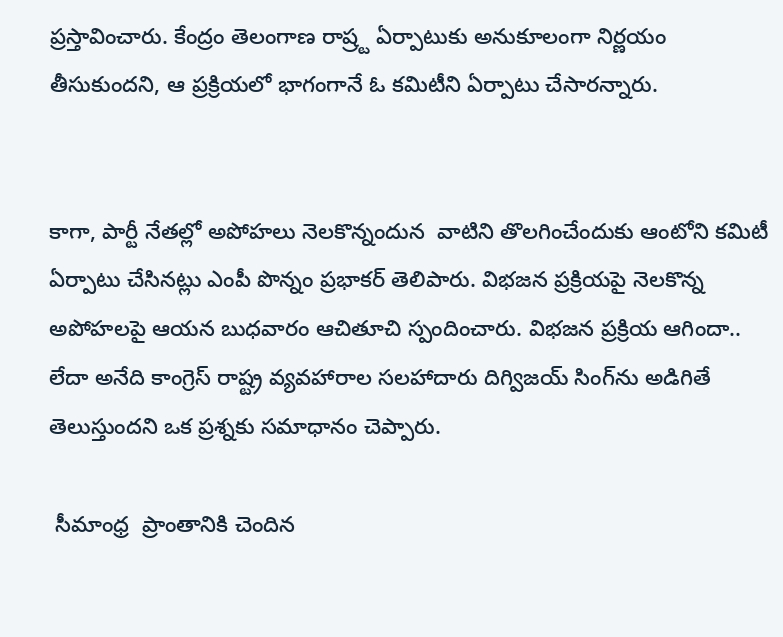ప్రస్తావించారు. కేంద్రం తెలంగాణ రాష్ర్ట ఏర్పాటుకు అనుకూలంగా నిర్ణయం తీసుకుందని, ఆ ప్రక్రియలో భాగంగానే ఓ కమిటీని ఏర్పాటు చేసారన్నారు.


కాగా, పార్టీ నేతల్లో అపోహలు నెలకొన్నందున  వాటిని తొలగించేందుకు ఆంటోని కమిటీ ఏర్పాటు చేసినట్లు ఎంపీ పొన్నం ప్రభాకర్ తెలిపారు. విభజన ప్రక్రియపై నెలకొన్న అపోహలపై ఆయన బుధవారం ఆచితూచి స్పందించారు. విభజన ప్రక్రియ ఆగిందా.. లేదా అనేది కాంగ్రెస్ రాష్ట్ర వ్యవహారాల సలహాదారు దిగ్విజయ్ సింగ్‌ను అడిగితే తెలుస్తుందని ఒక ప్రశ్నకు సమాధానం చెప్పారు.

 సీమాంధ్ర  ప్రాంతానికి చెందిన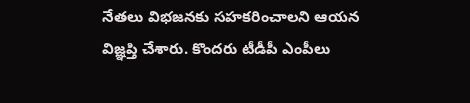నేతలు విభజనకు సహకరించాలని ఆయన విజ్ఞప్తి చేశారు. కొందరు టీడీపీ ఎంపీలు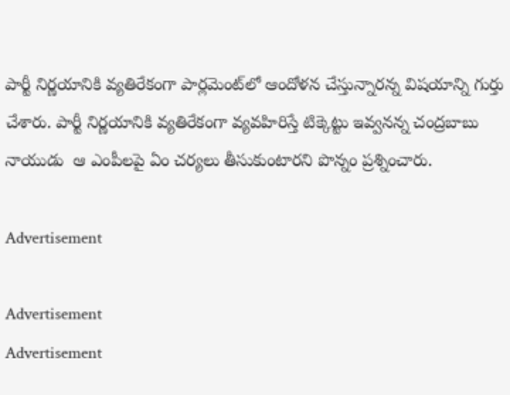పార్టీ నిర్ణయానికి వ్యతిరేకంగా పార్లమెంట్‌లో ఆందోళన చేస్తున్నారన్న విషయాన్ని గుర్తు చేశారు. పార్టీ నిర్ణయానికి వ్యతిరేకంగా వ్యవహిరిస్తే టిక్కెట్టు ఇవ్వనన్న చంద్రబాబు నాయుడు  ఆ ఎంపీలపై ఏం చర్యలు తీసుకుంటారని పొన్నం ప్రశ్నించారు.

Advertisement

Advertisement
Advertisement